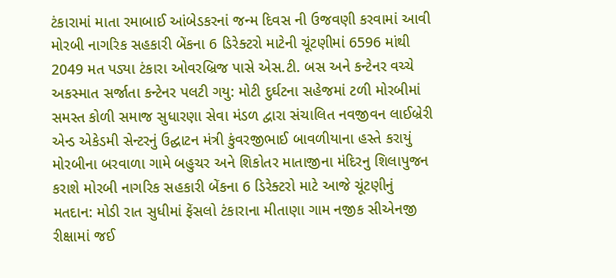ટંકારામાં માતા રમાબાઈ આંબેડકરનાં જન્મ દિવસ ની ઉજવણી કરવામાં આવી મોરબી નાગરિક સહકારી બેંકના 6 ડિરેક્ટરો માટેની ચૂંટણીમાં 6596 માંથી 2049 મત પડ્યા ટંકારા ઓવરબ્રિજ પાસે એસ.ટી. બસ અને કન્ટેનર વચ્ચે અકસ્માત સર્જાતા કન્ટેનર પલટી ગયુ: મોટી દુર્ઘટના સહેજમાં ટળી મોરબીમાં સમસ્ત કોળી સમાજ સુધારણા સેવા મંડળ દ્વારા સંચાલિત નવજીવન લાઈબ્રેરી એન્ડ એકેડમી સેન્ટરનું ઉદ્ઘાટન મંત્રી કુંવરજીભાઈ બાવળીયાના હસ્તે કરાયું મોરબીના બરવાળા ગામે બહુચર અને શિકોતર માતાજીના મંદિરનુ શિલાપુજન કરાશે મોરબી નાગરિક સહકારી બેંકના 6 ડિરેક્ટરો માટે આજે ચૂંટણીનું મતદાન: મોડી રાત સુધીમાં ફેંસલો ટંકારાના મીતાણા ગામ નજીક સીએનજી રીક્ષામાં જઈ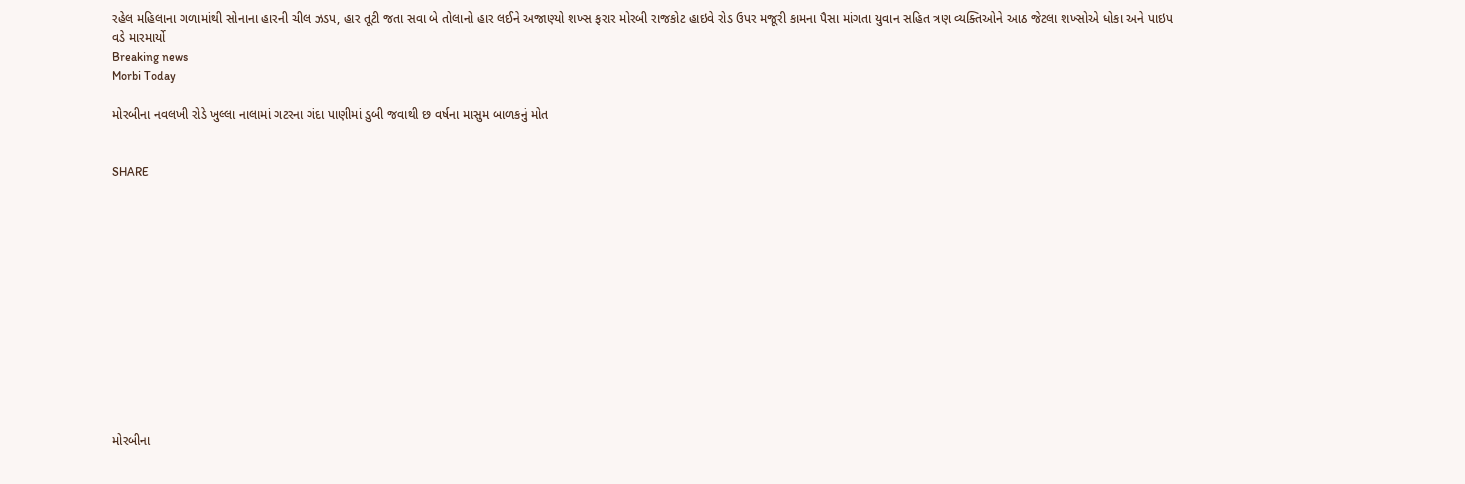રહેલ મહિલાના ગળામાંથી સોનાના હારની ચીલ ઝડપ, હાર તૂટી જતા સવા બે તોલાનો હાર લઈને અજાણ્યો શખ્સ ફરાર મોરબી રાજકોટ હાઇવે રોડ ઉપર મજૂરી કામના પૈસા માંગતા યુવાન સહિત ત્રણ વ્યક્તિઓને આઠ જેટલા શખ્સોએ ધોકા અને પાઇપ વડે મારમાર્યો
Breaking news
Morbi Today

મોરબીના નવલખી રોડે ખુલ્લા નાલામાં ગટરના ગંદા પાણીમાં ડુબી જવાથી છ વર્ષના માસુમ બાળકનું મોત


SHARE













મોરબીના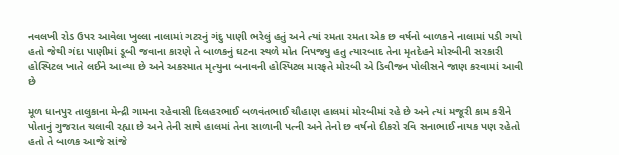નવલખી રોડ ઉપર આવેલા ખુલ્લા નાલામાં ગટરનું ગંદુ પાણી ભરેલું હતું અને ત્યાં રમતા રમતા એક છ વર્ષનો બાળકને નાલામાં પડી ગયો હતો જેથી ગંદા પાણીમાં ડૂબી જવાના કારણે તે બાળકનું ઘટના સ્થળે મોત નિપજ્યુ હતુ ત્યારબાદ તેના મૃતદેહને મોરબીની સરકારી હોસ્પિટલ ખાતે લઈને આવ્યા છે અને અકસ્માત મૃત્યુના બનાવની હોસ્પિટલ મારફતે મોરબી એ ડિવીજન પોલીસને જાણ કરવામાં આવી છે

મૂળ ધાનપુર તાલુકાના મેન્દ્રી ગામના રહેવાસી દિલહરભાઈ બળવંતભાઈ ચૌહાણ હાલમાં મોરબીમાં રહે છે અને ત્યાં મજૂરી કામ કરીને પોતાનું ગુજરાત ચલાવી રહ્યા છે અને તેની સાથે હાલમાં તેના સાળાની પત્ની અને તેનો છ વર્ષનો દીકરો રવિ સનાભાઈ નાયક પણ રહેતો હતો તે બાળક આજે સાંજે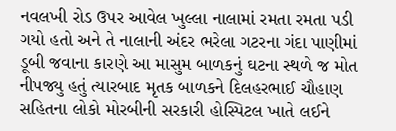નવલખી રોડ ઉપર આવેલ ખુલ્લા નાલામાં રમતા રમતા પડી ગયો હતો અને તે નાલાની અંદર ભરેલા ગટરના ગંદા પાણીમાં ડૂબી જવાના કારણે આ માસુમ બાળકનું ઘટના સ્થળે જ મોત નીપજ્યુ હતું ત્યારબાદ મૃતક બાળકને દિલહરભાઈ ચૌહાણ સહિતના લોકો મોરબીની સરકારી હોસ્પિટલ ખાતે લઈને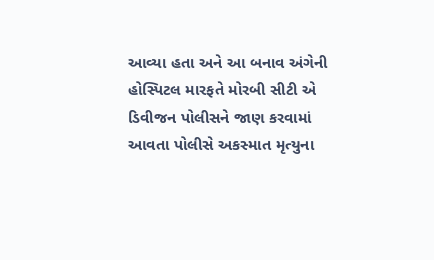આવ્યા હતા અને આ બનાવ અંગેની હોસ્પિટલ મારફતે મોરબી સીટી એ ડિવીજન પોલીસને જાણ કરવામાં આવતા પોલીસે અકસ્માત મૃત્યુના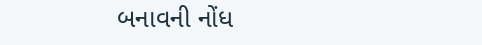બનાવની નોંધ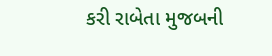કરી રાબેતા મુજબની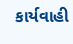કાર્યવાહી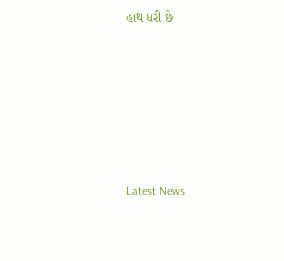હાથ ધરી છે






Latest News